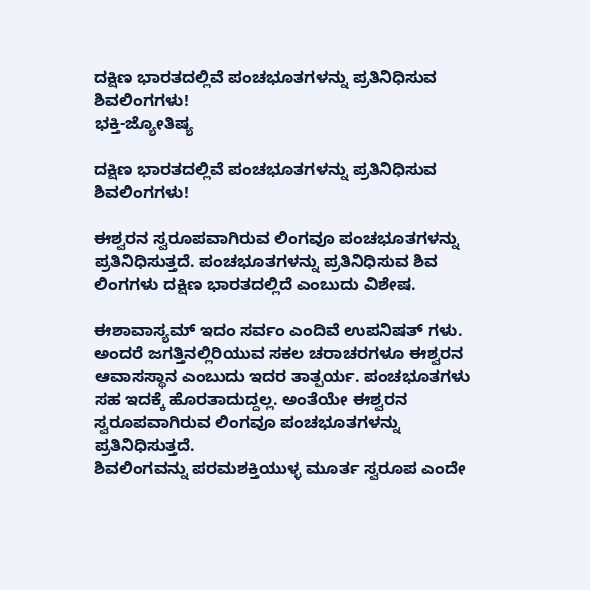ದಕ್ಷಿಣ ಭಾರತದಲ್ಲಿವೆ ಪಂಚಭೂತಗಳನ್ನು ಪ್ರತಿನಿಧಿಸುವ ಶಿವಲಿಂಗಗಳು!
ಭಕ್ತಿ-ಜ್ಯೋತಿಷ್ಯ

ದಕ್ಷಿಣ ಭಾರತದಲ್ಲಿವೆ ಪಂಚಭೂತಗಳನ್ನು ಪ್ರತಿನಿಧಿಸುವ ಶಿವಲಿಂಗಗಳು!

ಈಶ್ವರನ ಸ್ವರೂಪವಾಗಿರುವ ಲಿಂಗವೂ ಪಂಚಭೂತಗಳನ್ನು ಪ್ರತಿನಿಧಿಸುತ್ತದೆ. ಪಂಚಭೂತಗಳನ್ನು ಪ್ರತಿನಿಧಿಸುವ ಶಿವ ಲಿಂಗಗಳು ದಕ್ಷಿಣ ಭಾರತದಲ್ಲಿದೆ ಎಂಬುದು ವಿಶೇಷ.

ಈಶಾವಾಸ್ಯಮ್ ಇದಂ ಸರ್ವಂ ಎಂದಿವೆ ಉಪನಿಷತ್ ಗಳು. ಅಂದರೆ ಜಗತ್ತಿನಲ್ಲಿರಿಯುವ ಸಕಲ ಚರಾಚರಗಳೂ ಈಶ್ವರನ ಆವಾಸಸ್ಥಾನ ಎಂಬುದು ಇದರ ತಾತ್ಪರ್ಯ. ಪಂಚಭೂತಗಳು ಸಹ ಇದಕ್ಕೆ ಹೊರತಾದುದ್ದಲ್ಲ. ಅಂತೆಯೇ ಈಶ್ವರನ ಸ್ವರೂಪವಾಗಿರುವ ಲಿಂಗವೂ ಪಂಚಭೂತಗಳನ್ನು ಪ್ರತಿನಿಧಿಸುತ್ತದೆ.
ಶಿವಲಿಂಗವನ್ನು ಪರಮಶಕ್ತಿಯುಳ್ಳ ಮೂರ್ತ ಸ್ವರೂಪ ಎಂದೇ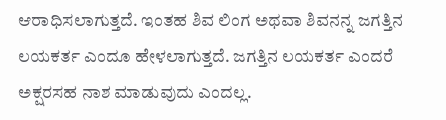ಆರಾಧಿಸಲಾಗುತ್ತದೆ. ಇಂತಹ ಶಿವ ಲಿಂಗ ಅಥವಾ ಶಿವನನ್ನ ಜಗತ್ತಿನ ಲಯಕರ್ತ ಎಂದೂ ಹೇಳಲಾಗುತ್ತದೆ. ಜಗತ್ತಿನ ಲಯಕರ್ತ ಎಂದರೆ ಅಕ್ಷರಸಹ ನಾಶ ಮಾಡುವುದು ಎಂದಲ್ಲ.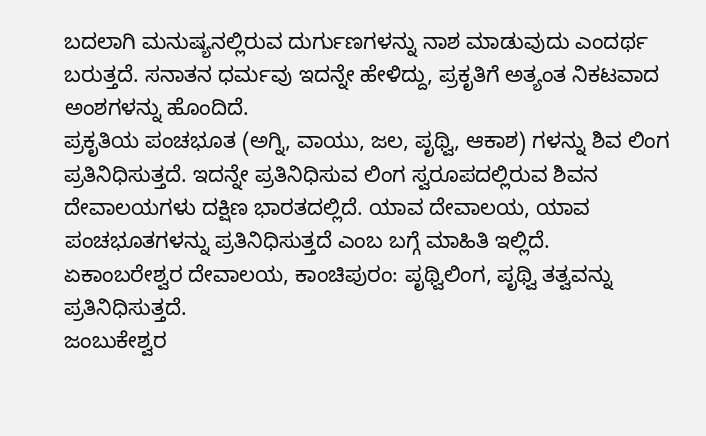ಬದಲಾಗಿ ಮನುಷ್ಯನಲ್ಲಿರುವ ದುರ್ಗುಣಗಳನ್ನು ನಾಶ ಮಾಡುವುದು ಎಂದರ್ಥ ಬರುತ್ತದೆ. ಸನಾತನ ಧರ್ಮವು ಇದನ್ನೇ ಹೇಳಿದ್ದು, ಪ್ರಕೃತಿಗೆ ಅತ್ಯಂತ ನಿಕಟವಾದ ಅಂಶಗಳನ್ನು ಹೊಂದಿದೆ.
ಪ್ರಕೃತಿಯ ಪಂಚಭೂತ (ಅಗ್ನಿ, ವಾಯು, ಜಲ, ಪೃಥ್ವಿ, ಆಕಾಶ) ಗಳನ್ನು ಶಿವ ಲಿಂಗ ಪ್ರತಿನಿಧಿಸುತ್ತದೆ. ಇದನ್ನೇ ಪ್ರತಿನಿಧಿಸುವ ಲಿಂಗ ಸ್ವರೂಪದಲ್ಲಿರುವ ಶಿವನ ದೇವಾಲಯಗಳು ದಕ್ಷಿಣ ಭಾರತದಲ್ಲಿದೆ. ಯಾವ ದೇವಾಲಯ, ಯಾವ ಪಂಚಭೂತಗಳನ್ನು ಪ್ರತಿನಿಧಿಸುತ್ತದೆ ಎಂಬ ಬಗ್ಗೆ ಮಾಹಿತಿ ಇಲ್ಲಿದೆ.
ಏಕಾಂಬರೇಶ್ವರ ದೇವಾಲಯ, ಕಾಂಚಿಪುರಂ: ಪೃಥ್ವಿಲಿಂಗ, ಪೃಥ್ವಿ ತತ್ವವನ್ನು ಪ್ರತಿನಿಧಿಸುತ್ತದೆ.
ಜಂಬುಕೇಶ್ವರ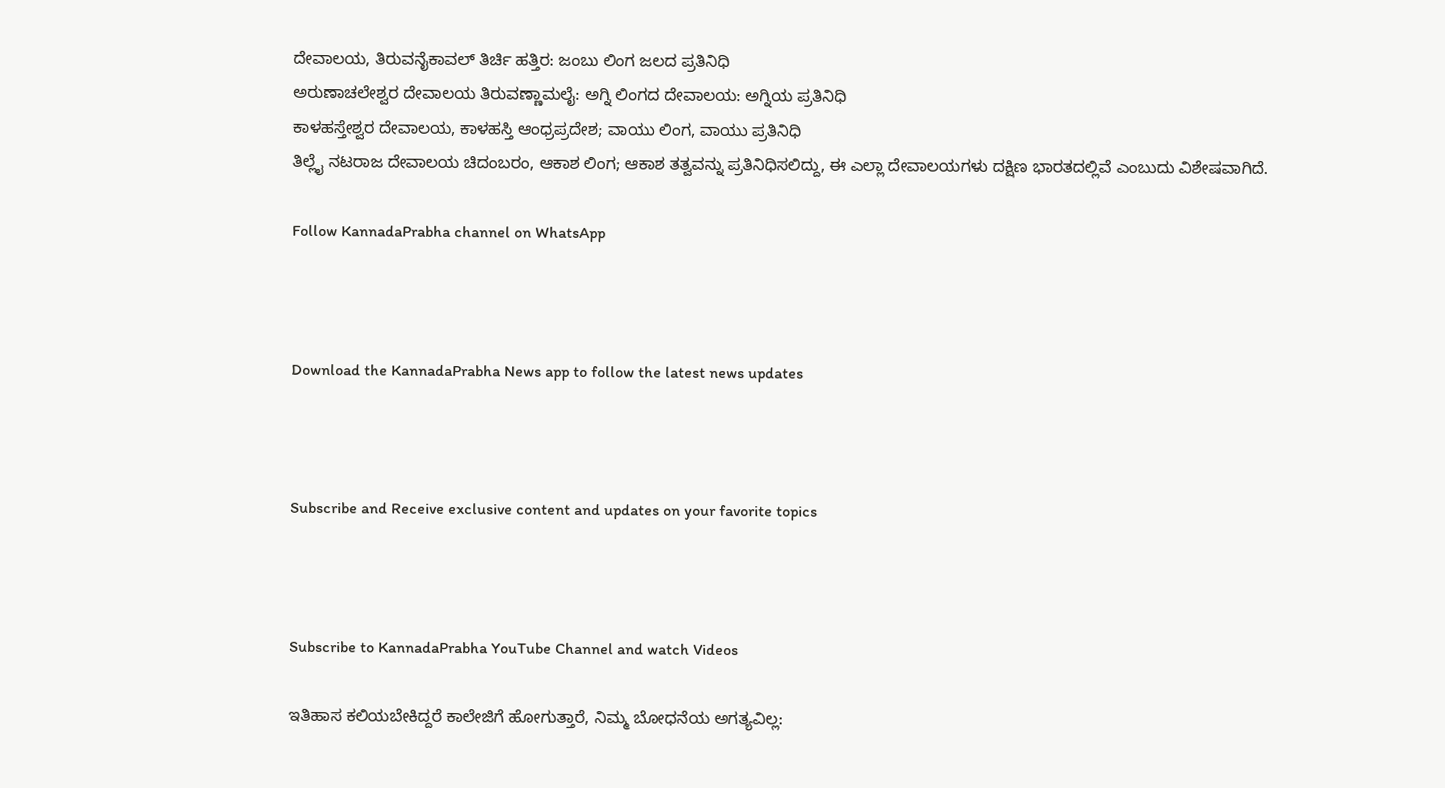ದೇವಾಲಯ, ತಿರುವನೈಕಾವಲ್ ತಿರ್ಚಿ ಹತ್ತಿರ: ಜಂಬು ಲಿಂಗ ಜಲದ ಪ್ರತಿನಿಧಿ
ಅರುಣಾಚಲೇಶ್ವರ ದೇವಾಲಯ ತಿರುವಣ್ಣಾಮಲೈ: ಅಗ್ನಿ ಲಿಂಗದ ದೇವಾಲಯ: ಅಗ್ನಿಯ ಪ್ರತಿನಿಧಿ
ಕಾಳಹಸ್ತೇಶ್ವರ ದೇವಾಲಯ, ಕಾಳಹಸ್ತಿ ಆಂಧ್ರಪ್ರದೇಶ; ವಾಯು ಲಿಂಗ, ವಾಯು ಪ್ರತಿನಿಧಿ
ತಿಲ್ಲೈ ನಟರಾಜ ದೇವಾಲಯ ಚಿದಂಬರಂ, ಆಕಾಶ ಲಿಂಗ; ಆಕಾಶ ತತ್ವವನ್ನು ಪ್ರತಿನಿಧಿಸಲಿದ್ದು, ಈ ಎಲ್ಲಾ ದೇವಾಲಯಗಳು ದಕ್ಷಿಣ ಭಾರತದಲ್ಲಿವೆ ಎಂಬುದು ವಿಶೇಷವಾಗಿದೆ.

Follow KannadaPrabha channel on WhatsApp



Download the KannadaPrabha News app to follow the latest news updates



Subscribe and Receive exclusive content and updates on your favorite topics



Subscribe to KannadaPrabha YouTube Channel and watch Videos

ಇತಿಹಾಸ ಕಲಿಯಬೇಕಿದ್ದರೆ ಕಾಲೇಜಿಗೆ ಹೋಗುತ್ತಾರೆ, ನಿಮ್ಮ ಬೋಧನೆಯ ಅಗತ್ಯವಿಲ್ಲ: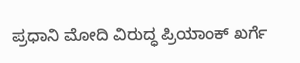ಪ್ರಧಾನಿ ಮೋದಿ ವಿರುದ್ಧ ಪ್ರಿಯಾಂಕ್ ಖರ್ಗೆ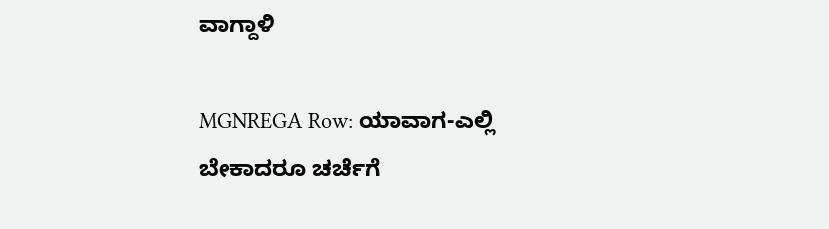ವಾಗ್ದಾಳಿ

MGNREGA Row: ಯಾವಾಗ-ಎಲ್ಲಿ ಬೇಕಾದರೂ ಚರ್ಚೆಗೆ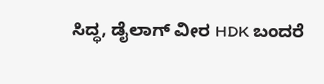ಸಿದ್ಧ, ಡೈಲಾಗ್‌ ವೀರ HDK ಬಂದರೆ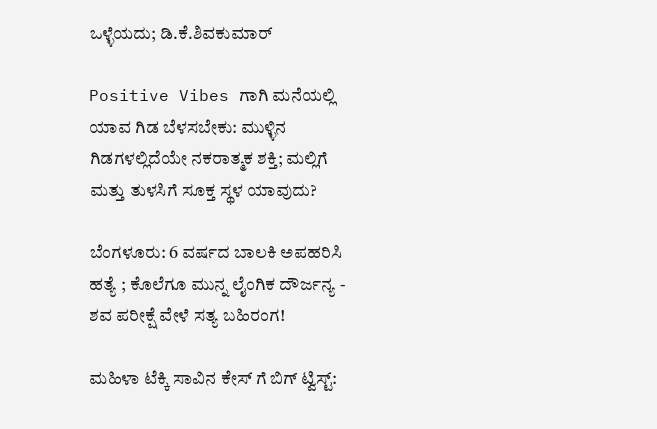ಒಳ್ಳೆಯದು; ಡಿ.ಕೆ.ಶಿವಕುಮಾರ್

Positive Vibes ಗಾಗಿ ಮನೆಯಲ್ಲಿ ಯಾವ ಗಿಡ ಬೆಳಸಬೇಕು: ಮುಳ್ಳಿನ ಗಿಡಗಳಲ್ಲಿದೆಯೇ ನಕರಾತ್ಮಕ ಶಕ್ತಿ; ಮಲ್ಲಿಗೆ ಮತ್ತು ತುಳಸಿಗೆ ಸೂಕ್ತ ಸ್ಥಳ ಯಾವುದು?

ಬೆಂಗಳೂರು: 6 ವರ್ಷದ ಬಾಲಕಿ ಅಪಹರಿಸಿ ಹತ್ಯೆ ; ಕೊಲೆಗೂ ಮುನ್ನ ಲೈಂಗಿಕ ದೌರ್ಜನ್ಯ - ಶವ ಪರೀಕ್ಷೆ ವೇಳೆ ಸತ್ಯ ಬಹಿರಂಗ!

ಮಹಿಳಾ ಟೆಕ್ಕಿ ಸಾವಿನ ಕೇಸ್ ಗೆ ಬಿಗ್ ಟ್ವಿಸ್ಟ್: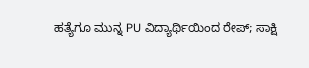ಹತ್ಯೆಗೂ ಮುನ್ನ PU ವಿದ್ಯಾರ್ಥಿಯಿಂದ ರೇಪ್; ಸಾಕ್ಷಿ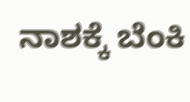ನಾಶಕ್ಕೆ ಬೆಂಕಿ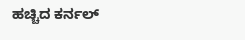ಹಚ್ಚಿದ ಕರ್ನಲ್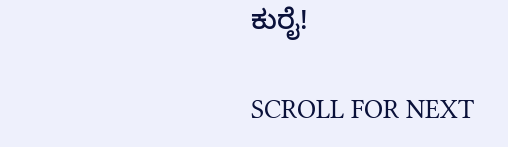ಕುರೈ!

SCROLL FOR NEXT